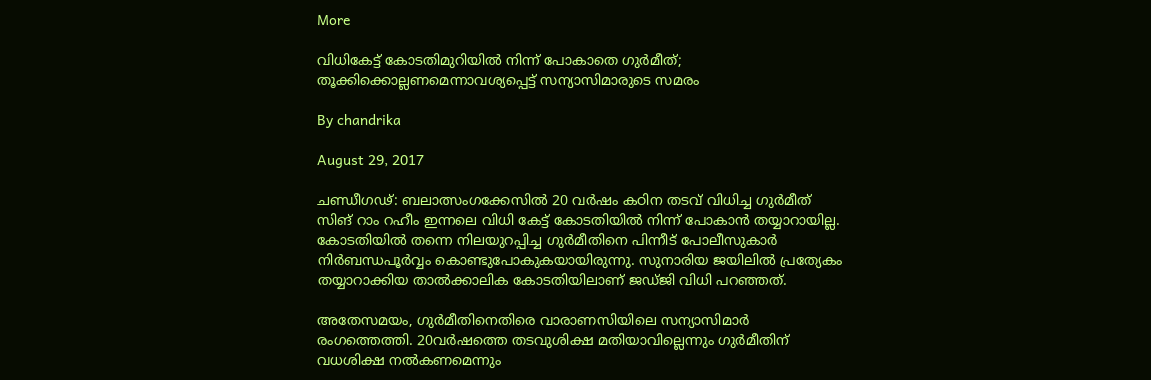More

വിധികേട്ട് കോടതിമുറിയില്‍ നിന്ന് പോകാതെ ഗുര്‍മീത്; തൂക്കിക്കൊല്ലണമെന്നാവശ്യപ്പെട്ട് സന്യാസിമാരുടെ സമരം

By chandrika

August 29, 2017

ചണ്ഡീഗഢ്: ബലാത്സംഗക്കേസില്‍ 20 വര്‍ഷം കഠിന തടവ് വിധിച്ച ഗുര്‍മീത് സിങ് റാം റഹീം ഇന്നലെ വിധി കേട്ട് കോടതിയില്‍ നിന്ന് പോകാന്‍ തയ്യാറായില്ല. കോടതിയില്‍ തന്നെ നിലയുറപ്പിച്ച ഗുര്‍മീതിനെ പിന്നീട് പോലീസുകാര്‍ നിര്‍ബന്ധപൂര്‍വ്വം കൊണ്ടുപോകുകയായിരുന്നു. സുനാരിയ ജയിലില്‍ പ്രത്യേകം തയ്യാറാക്കിയ താല്‍ക്കാലിക കോടതിയിലാണ് ജഡ്ജി വിധി പറഞ്ഞത്.

അതേസമയം, ഗുര്‍മീതിനെതിരെ വാരാണസിയിലെ സന്യാസിമാര്‍ രംഗത്തെത്തി. 20വര്‍ഷത്തെ തടവുശിക്ഷ മതിയാവില്ലെന്നും ഗുര്‍മീതിന് വധശിക്ഷ നല്‍കണമെന്നും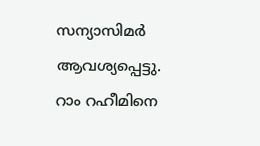സന്യാസിമര്‍ ആവശ്യപ്പെട്ടു. റാം റഹീമിനെ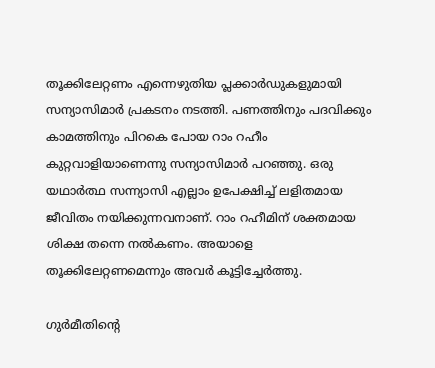തൂക്കിലേറ്റണം എന്നെഴുതിയ പ്ലക്കാര്‍ഡുകളുമായി സന്യാസിമാര്‍ പ്രകടനം നടത്തി. പണത്തിനും പദവിക്കും കാമത്തിനും പിറകെ പോയ റാം റഹീം കുറ്റവാളിയാണെന്നു സന്യാസിമാര്‍ പറഞ്ഞു. ഒരു യഥാര്‍ത്ഥ സന്ന്യാസി എല്ലാം ഉപേക്ഷിച്ച് ലളിതമായ ജീവിതം നയിക്കുന്നവനാണ്. റാം റഹീമിന് ശക്തമായ ശിക്ഷ തന്നെ നല്‍കണം. അയാളെ തൂക്കിലേറ്റണമെന്നും അവര്‍ കൂട്ടിച്ചേര്‍ത്തു.

ഗുര്‍മീതിന്റെ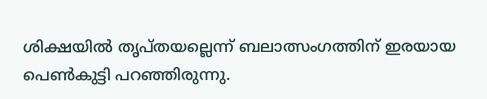ശിക്ഷയില്‍ തൃപ്തയല്ലെന്ന് ബലാത്സംഗത്തിന് ഇരയായ പെണ്‍കുട്ടി പറഞ്ഞിരുന്നു.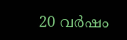20 വര്‍ഷം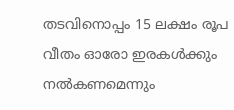തടവിനൊപ്പം 15 ലക്ഷം രൂപ വീതം ഓരോ ഇരകള്‍ക്കും നല്‍കണമെന്നും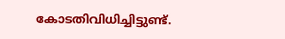കോടതിവിധിച്ചിട്ടുണ്ട്.